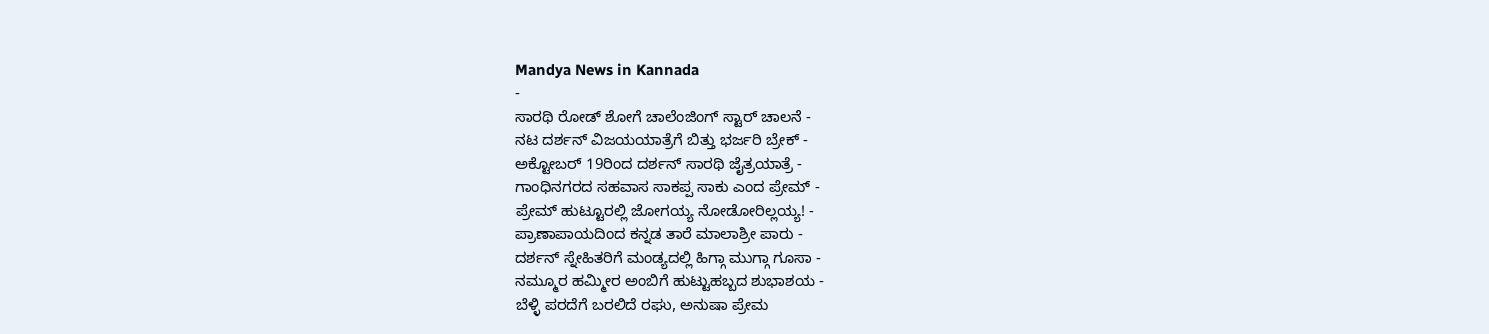Mandya News in Kannada
-
ಸಾರಥಿ ರೋಡ್ ಶೋಗೆ ಚಾಲೆಂಜಿಂಗ್ ಸ್ಟಾರ್ ಚಾಲನೆ -
ನಟ ದರ್ಶನ್ ವಿಜಯಯಾತ್ರೆಗೆ ಬಿತ್ತು ಭರ್ಜರಿ ಬ್ರೇಕ್ -
ಅಕ್ಟೋಬರ್ 19ರಿಂದ ದರ್ಶನ್ ಸಾರಥಿ ಜೈತ್ರಯಾತ್ರೆ -
ಗಾಂಧಿನಗರದ ಸಹವಾಸ ಸಾಕಪ್ಪ ಸಾಕು ಎಂದ ಪ್ರೇಮ್ -
ಪ್ರೇಮ್ ಹುಟ್ಟೂರಲ್ಲಿ ಜೋಗಯ್ಯ ನೋಡೋರಿಲ್ಲಯ್ಯ! -
ಪ್ರಾಣಾಪಾಯದಿಂದ ಕನ್ನಡ ತಾರೆ ಮಾಲಾಶ್ರೀ ಪಾರು -
ದರ್ಶನ್ ಸ್ನೇಹಿತರಿಗೆ ಮಂಡ್ಯದಲ್ಲಿ ಹಿಗ್ಗಾ ಮುಗ್ಗಾ ಗೂಸಾ -
ನಮ್ಮೂರ ಹಮ್ಮೀರ ಅಂಬಿಗೆ ಹುಟ್ಟುಹಬ್ಬದ ಶುಭಾಶಯ -
ಬೆಳ್ಳಿ ಪರದೆಗೆ ಬರಲಿದೆ ರಘು, ಅನುಷಾ ಪ್ರೇಮ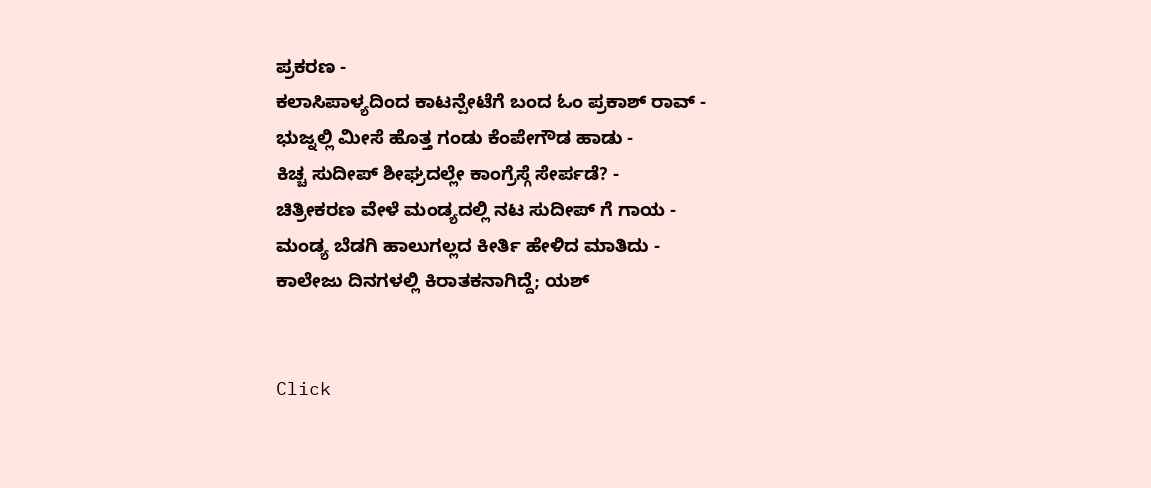ಪ್ರಕರಣ -
ಕಲಾಸಿಪಾಳ್ಯದಿಂದ ಕಾಟನ್ಪೇಟೆಗೆ ಬಂದ ಓಂ ಪ್ರಕಾಶ್ ರಾವ್ -
ಭುಜ್ನಲ್ಲಿ ಮೀಸೆ ಹೊತ್ತ ಗಂಡು ಕೆಂಪೇಗೌಡ ಹಾಡು -
ಕಿಚ್ಚ ಸುದೀಪ್ ಶೀಘ್ರದಲ್ಲೇ ಕಾಂಗ್ರೆಸ್ಗೆ ಸೇರ್ಪಡೆ? -
ಚಿತ್ರೀಕರಣ ವೇಳೆ ಮಂಡ್ಯದಲ್ಲಿ ನಟ ಸುದೀಪ್ ಗೆ ಗಾಯ -
ಮಂಡ್ಯ ಬೆಡಗಿ ಹಾಲುಗಲ್ಲದ ಕೀರ್ತಿ ಹೇಳಿದ ಮಾತಿದು -
ಕಾಲೇಜು ದಿನಗಳಲ್ಲಿ ಕಿರಾತಕನಾಗಿದ್ದೆ; ಯಶ್


Click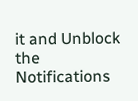it and Unblock the Notifications